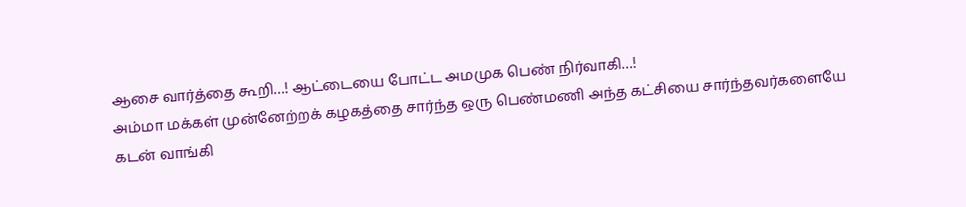ஆசை வார்த்தை கூறி…! ஆட்டையை போட்ட அமமுக பெண் நிர்வாகி…!
அம்மா மக்கள் முன்னேற்றக் கழகத்தை சார்ந்த ஒரு பெண்மணி அந்த கட்சியை சார்ந்தவர்களையே கடன் வாங்கி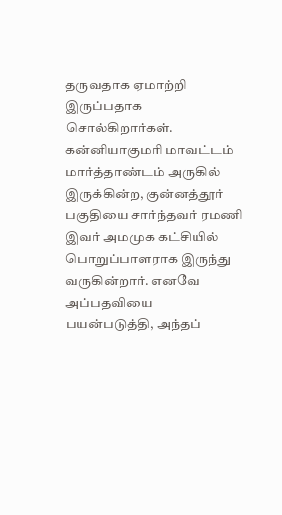தருவதாக ஏமாற்றி இருப்பதாக சொல்கிறார்கள். கன்னியாகுமரி மாவட்டம் மார்த்தாண்டம் அருகில் இருக்கின்ற, குன்னத்தூர் பகுதியை சார்ந்தவர் ரமணி இவர் அமமுக கட்சியில் பொறுப்பாளராக இருந்து வருகின்றார். எனவே அப்பதவியை பயன்படுத்தி, அந்தப்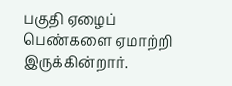பகுதி ஏழைப் பெண்களை ஏமாற்றி இருக்கின்றார்.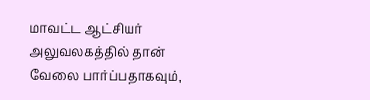மாவட்ட ஆட்சியர் அலுவலகத்தில் தான் வேலை பார்ப்பதாகவும்,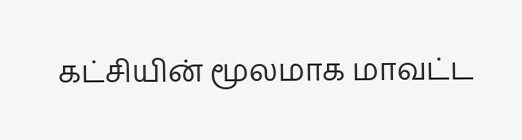கட்சியின் மூலமாக மாவட்ட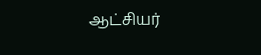ஆட்சியர்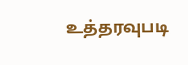உத்தரவுபடி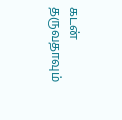கடன் தருவதாவும்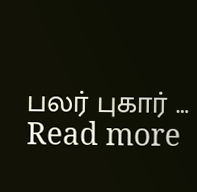பலர் புகார் … Read more